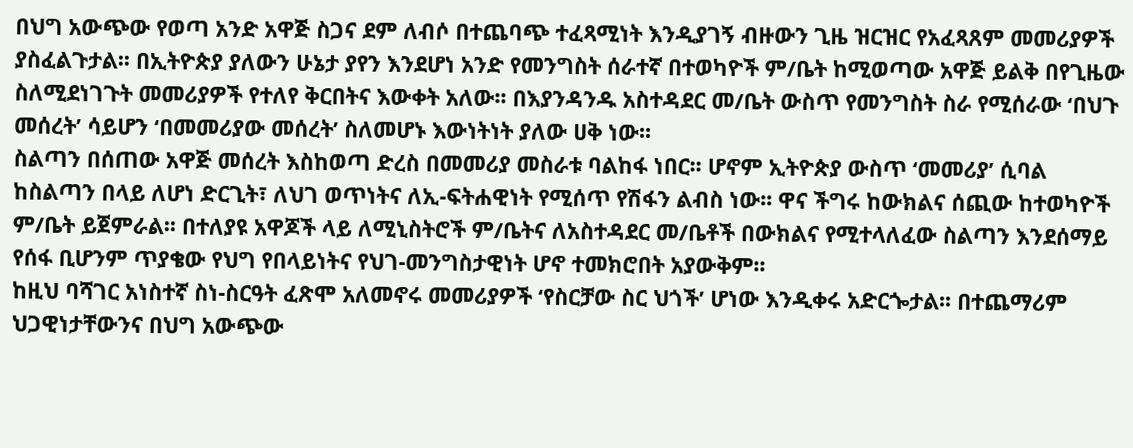በህግ አውጭው የወጣ አንድ አዋጅ ስጋና ደም ለብሶ በተጨባጭ ተፈጻሚነት እንዲያገኝ ብዙውን ጊዜ ዝርዝር የአፈጻጸም መመሪያዎች ያስፈልጉታል፡፡ በኢትዮጵያ ያለውን ሁኔታ ያየን እንደሆነ አንድ የመንግስት ሰራተኛ በተወካዮች ም/ቤት ከሚወጣው አዋጅ ይልቅ በየጊዜው ስለሚደነገጉት መመሪያዎች የተለየ ቅርበትና እውቀት አለው፡፡ በእያንዳንዱ አስተዳደር መ/ቤት ውስጥ የመንግስት ስራ የሚሰራው ‘በህጉ መሰረት’ ሳይሆን ‘በመመሪያው መሰረት’ ስለመሆኑ እውነትነት ያለው ሀቅ ነው፡፡
ስልጣን በሰጠው አዋጅ መሰረት እስከወጣ ድረስ በመመሪያ መስራቱ ባልከፋ ነበር፡፡ ሆኖም ኢትዮጵያ ውስጥ ‘መመሪያ’ ሲባል ከስልጣን በላይ ለሆነ ድርጊት፣ ለህገ ወጥነትና ለኢ-ፍትሐዊነት የሚሰጥ የሽፋን ልብስ ነው፡፡ ዋና ችግሩ ከውክልና ሰጪው ከተወካዮች ም/ቤት ይጀምራል፡፡ በተለያዩ አዋጆች ላይ ለሚኒስትሮች ም/ቤትና ለአስተዳደር መ/ቤቶች በውክልና የሚተላለፈው ስልጣን እንደሰማይ የሰፋ ቢሆንም ጥያቄው የህግ የበላይነትና የህገ-መንግስታዊነት ሆኖ ተመክሮበት አያውቅም፡፡
ከዚህ ባሻገር አነስተኛ ስነ-ስርዓት ፈጽሞ አለመኖሩ መመሪያዎች ‘የስርቻው ስር ህጎች’ ሆነው እንዲቀሩ አድርጐታል፡፡ በተጨማሪም ህጋዊነታቸውንና በህግ አውጭው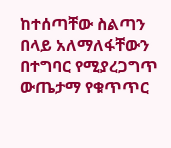ከተሰጣቸው ስልጣን በላይ አለማለፋቸውን በተግባር የሚያረጋግጥ ውጤታማ የቁጥጥር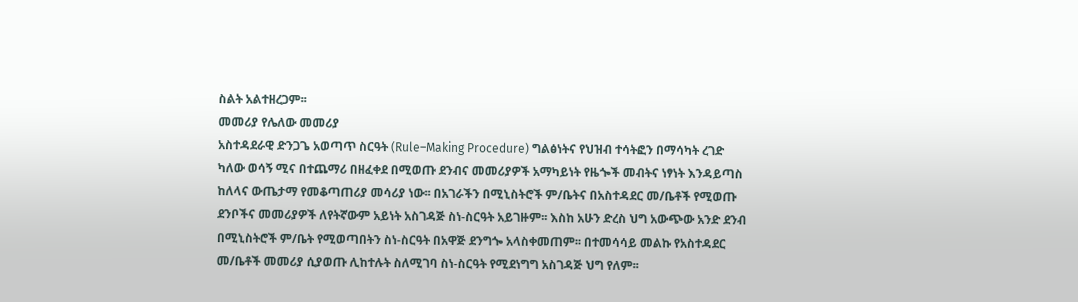ስልት አልተዘረጋም፡፡
መመሪያ የሌለው መመሪያ
አስተዳደራዊ ድንጋጌ አወጣጥ ስርዓት (Rule–Making Procedure) ግልፅነትና የህዝብ ተሳትፎን በማሳካት ረገድ ካለው ወሳኝ ሚና በተጨማሪ በዘፈቀደ በሚወጡ ደንብና መመሪያዎች አማካይነት የዜጐች መብትና ነፃነት እንዳይጣስ ከለላና ውጤታማ የመቆጣጠሪያ መሳሪያ ነው፡፡ በአገራችን በሚኒስትሮች ም/ቤትና በአስተዳደር መ/ቤቶች የሚወጡ ደንቦችና መመሪያዎች ለየትኛውም አይነት አስገዳጅ ስነ-ስርዓት አይገዙም፡፡ እስከ አሁን ድረስ ህግ አውጭው አንድ ደንብ በሚኒስትሮች ም/ቤት የሚወጣበትን ስነ-ስርዓት በአዋጅ ደንግጐ አላስቀመጠም፡፡ በተመሳሳይ መልኩ የአስተዳደር መ/ቤቶች መመሪያ ሲያወጡ ሊከተሉት ስለሚገባ ስነ-ስርዓት የሚደነግግ አስገዳጅ ህግ የለም፡፡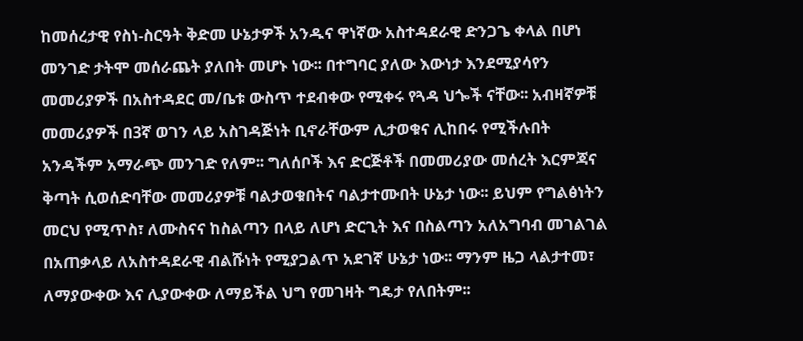ከመሰረታዊ የስነ-ስርዓት ቅድመ ሁኔታዎች አንዱና ዋነኛው አስተዳደራዊ ድንጋጌ ቀላል በሆነ መንገድ ታትሞ መሰራጨት ያለበት መሆኑ ነው፡፡ በተግባር ያለው እውነታ እንደሚያሳየን መመሪያዎች በአስተዳደር መ/ቤቱ ውስጥ ተደብቀው የሚቀሩ የጓዳ ህጐች ናቸው፡፡ አብዛኛዎቹ መመሪያዎች በ3ኛ ወገን ላይ አስገዳጅነት ቢኖራቸውም ሊታወቁና ሊከበሩ የሚችሉበት አንዳችም አማራጭ መንገድ የለም፡፡ ግለሰቦች እና ድርጅቶች በመመሪያው መሰረት እርምጃና ቅጣት ሲወሰድባቸው መመሪያዎቹ ባልታወቁበትና ባልታተሙበት ሁኔታ ነው፡፡ ይህም የግልፅነትን መርህ የሚጥስ፣ ለሙስናና ከስልጣን በላይ ለሆነ ድርጊት እና በስልጣን አለአግባብ መገልገል በአጠቃላይ ለአስተዳደራዊ ብልሹነት የሚያጋልጥ አደገኛ ሁኔታ ነው፡፡ ማንም ዜጋ ላልታተመ፣ ለማያውቀው እና ሊያውቀው ለማይችል ህግ የመገዛት ግዴታ የለበትም፡፡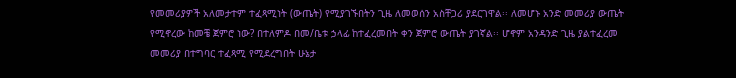የመመሪያዎች አለመታተም ተፈጻሚነት (ውጤት) የሚያገኙበትን ጊዜ ለመወሰን አስቸጋሪ ያደርገዋል፡፡ ለመሆኑ አንድ መመሪያ ውጤት የሚኖረው ከመቼ ጀምሮ ነው? በተለምዶ በመ/ቤቱ ኃላፊ ከተፈረመበት ቀን ጀምሮ ውጤት ያገኛል፡፡ ሆኖም አንዳንድ ጊዜ ያልተፈረመ መመሪያ በተግባር ተፈጻሚ የሚደረግበት ሁኔታ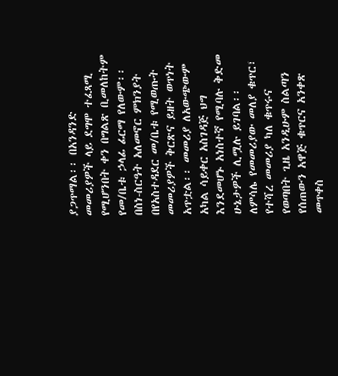ያጋጥማል፡፡ በአንዳንድ መመሪያዎች ላይ ደግሞ ተፈጻሚ የሚሆንበት ቀን በግልጽ ቢመለከትም የመ/ቤቱ ኃላፊ ፊርማ የለውም፡፡
በስነ-ስርዓት አለመኖር ምክንያት በየአስተዳደር መ/ቤቱ የሚወጡት መመሪያዎች ቅርጽና ይዘት ወጥነት አጥቷል፡፡ መመሪያ ለአውጭውም አካል ሳይቀር አስገዳጅ ህግ እንደመሆኑ አነስተኛ የሚባሉ ቅድመ ሁኔታዎች ሊሟሉ ይገባል፡፡ ለምሳሌ የመመሪያው መለያ ቁጥር፣ የተሻረ መመሪያ ካለ ቁጥሩና የወጣበት ጊዜ አንዲሁም ስልጣን የሰጠውን አዋጅ ቁጥርና አንቀጽ መጥቀስ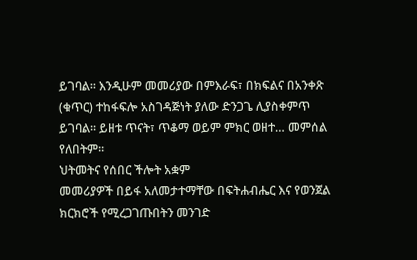ይገባል፡፡ እንዲሁም መመሪያው በምእራፍ፣ በክፍልና በአንቀጽ (ቁጥር) ተከፋፍሎ አስገዳጅነት ያለው ድንጋጌ ሊያስቀምጥ ይገባል፡፡ ይዘቱ ጥናት፣ ጥቆማ ወይም ምክር ወዘተ… መምሰል የለበትም፡፡
ህትመትና የሰበር ችሎት አቋም
መመሪያዎች በይፋ አለመታተማቸው በፍትሐብሔር እና የወንጀል ክርክሮች የሚረጋገጡበትን መንገድ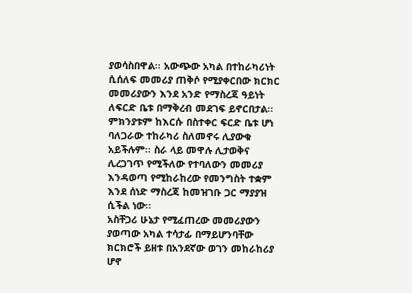ያወሳስበዋል፡፡ አውጭው አካል በተከራካሪነት ሲሰለፍ መመሪያ ጠቅሶ የሚያቀርበው ክርክር መመሪያውን እንደ አንድ የማስረጃ ዓይነት ለፍርድ ቤቱ በማቅረብ መደገፍ ይኖርበታል፡፡ ምክንያቱም ከእርሱ በስተቀር ፍርድ ቤቱ ሆነ ባለጋራው ተከራካሪ ስለመኖሩ ሊያውቁ አይችሉም፡፡ ስራ ላይ መዋሉ ሊታወቅና ሊረጋገጥ የሚችለው የተባለውን መመሪያ እንዳወጣ የሚከራከረው የመንግስት ተቋም እንደ ሰነድ ማስረጃ ከመዝገቡ ጋር ማያያዝ ሲችል ነው፡፡
አስቸጋሪ ሁኔታ የሚፈጠረው መመሪያውን ያወጣው አካል ተሳታፊ በማይሆንባቸው ክርክሮች ይዘቱ በአንደኛው ወገን መከራከሪያ ሆኖ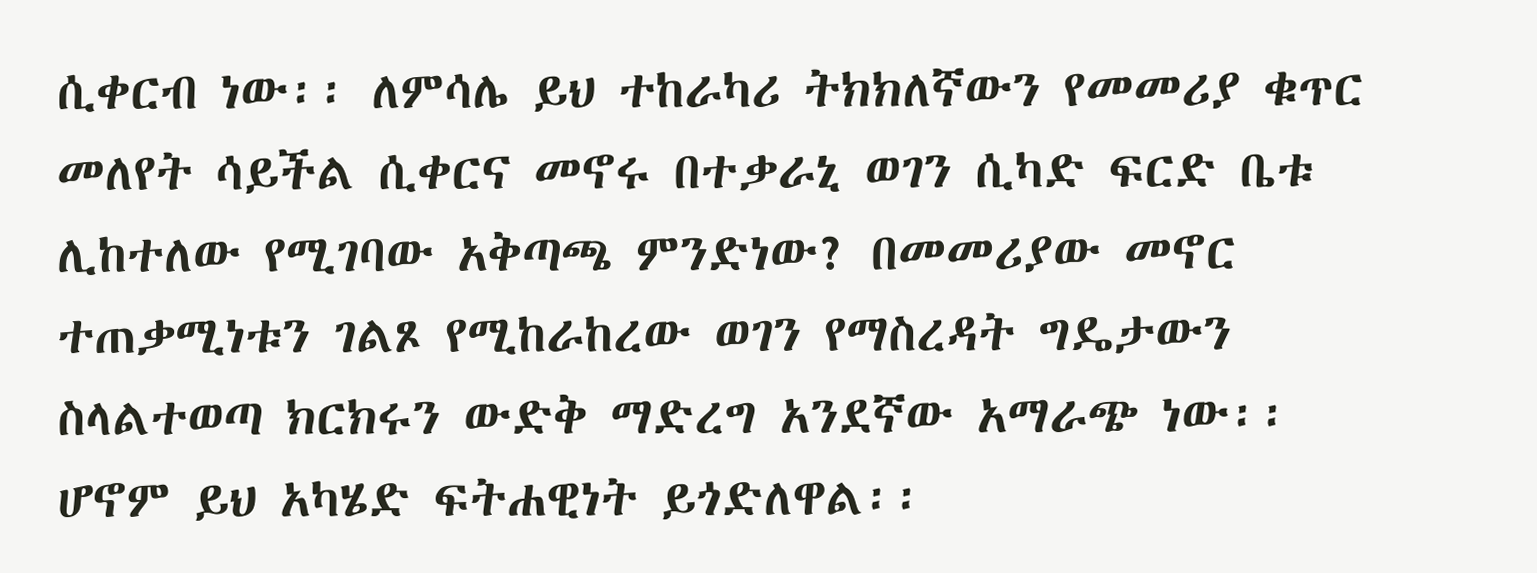ሲቀርብ ነው፡፡ ለምሳሌ ይህ ተከራካሪ ትክክለኛውን የመመሪያ ቁጥር መለየት ሳይችል ሲቀርና መኖሩ በተቃራኒ ወገን ሲካድ ፍርድ ቤቱ ሊከተለው የሚገባው አቅጣጫ ምንድነው? በመመሪያው መኖር ተጠቃሚነቱን ገልጾ የሚከራከረው ወገን የማስረዳት ግዴታውን ስላልተወጣ ክርክሩን ውድቅ ማድረግ አንደኛው አማራጭ ነው፡፡ ሆኖም ይህ አካሄድ ፍትሐዊነት ይጎድለዋል፡፡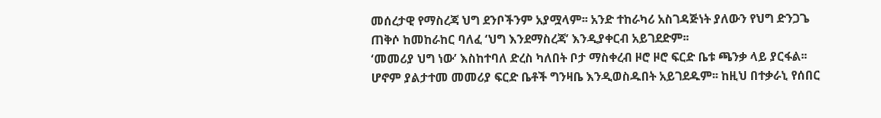መሰረታዊ የማስረጃ ህግ ደንቦችንም አያሟላም፡፡ አንድ ተከራካሪ አስገዳጅነት ያለውን የህግ ድንጋጌ ጠቅሶ ከመከራከር ባለፈ ‘ህግ እንደማስረጃ’ እንዲያቀርብ አይገደድም፡፡
‘መመሪያ ህግ ነው’ እስከተባለ ድረስ ካለበት ቦታ ማስቀረብ ዞሮ ዞሮ ፍርድ ቤቱ ጫንቃ ላይ ያርፋል፡፡ ሆኖም ያልታተመ መመሪያ ፍርድ ቤቶች ግንዛቤ እንዲወስዱበት አይገደዱም፡፡ ከዚህ በተቃራኒ የሰበር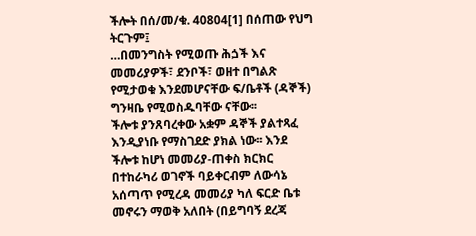ችሎት በሰ/መ/ቁ. 40804[1] በሰጠው የህግ ትርጉም፤
…በመንግስት የሚወጡ ሕጏች እና መመሪያዎች፣ ደንቦች፣ ወዘተ በግልጽ የሚታወቁ እንደመሆናቸው ፍ/ቤቶች (ዳኞች) ግንዛቤ የሚወስዱባቸው ናቸው፡፡
ችሎቱ ያንጸባረቀው አቋም ዳኞች ያልተጻፈ እንዲያነቡ የማስገደድ ያክል ነው፡፡ እንደ ችሎቱ ከሆነ መመሪያ-ጠቀስ ክርክር በተከራካሪ ወገኖች ባይቀርብም ለውሳኔ አሰጣጥ የሚረዳ መመሪያ ካለ ፍርድ ቤቱ መኖሩን ማወቅ አለበት (በይግባኝ ደረጃ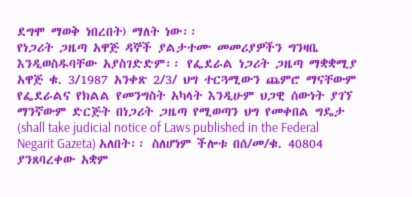ደግሞ ማወቅ ነበረበት) ማለት ነው፡፡
የነጋሪት ጋዜጣ አዋጅ ዳኞች ያልታተሙ መመሪያዎችን ግንዛቤ እንዲወስዱባቸው አያስገድድም፡፡ የፌደራል ነጋሪት ጋዜጣ ማቋቋሚያ አዋጅ ቁ. 3/1987 አንቀጽ 2/3/ ህግ ተርጓሚውን ጨምሮ ማናቸውም የፌደራልና የክልል የመንግስት አካላት እንዲሁም ህጋዊ ሰውነት ያገኘ ማንኛውም ድርጅት በነጋሪት ጋዜጣ የሚወጣን ህግ የመቀበል ግዴታ (shall take judicial notice of Laws published in the Federal Negarit Gazeta) አለበት፡፡ ስለሆነም ችሎቱ በሰ/መ/ቁ. 40804 ያንጸባረቀው አቋም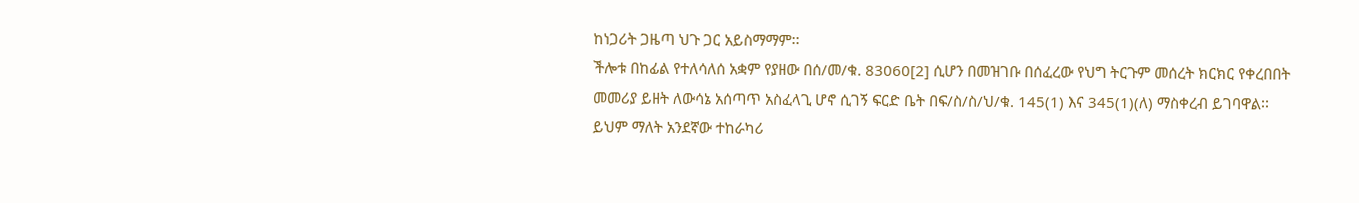ከነጋሪት ጋዜጣ ህጉ ጋር አይስማማም፡፡
ችሎቱ በከፊል የተለሳለሰ አቋም የያዘው በሰ/መ/ቁ. 83060[2] ሲሆን በመዝገቡ በሰፈረው የህግ ትርጉም መሰረት ክርክር የቀረበበት መመሪያ ይዘት ለውሳኔ አሰጣጥ አስፈላጊ ሆኖ ሲገኝ ፍርድ ቤት በፍ/ስ/ስ/ህ/ቁ. 145(1) እና 345(1)(ለ) ማስቀረብ ይገባዋል፡፡ ይህም ማለት አንደኛው ተከራካሪ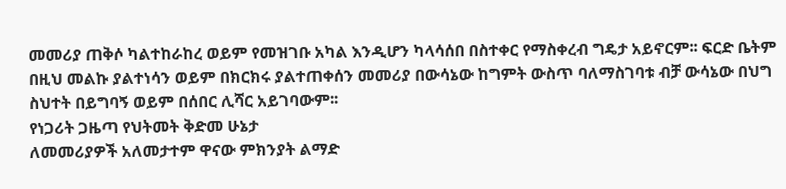መመሪያ ጠቅሶ ካልተከራከረ ወይም የመዝገቡ አካል እንዲሆን ካላሳሰበ በስተቀር የማስቀረብ ግዴታ አይኖርም፡፡ ፍርድ ቤትም በዚህ መልኩ ያልተነሳን ወይም በክርክሩ ያልተጠቀሰን መመሪያ በውሳኔው ከግምት ውስጥ ባለማስገባቱ ብቻ ውሳኔው በህግ ስህተት በይግባኝ ወይም በሰበር ሊሻር አይገባውም፡፡
የነጋሪት ጋዜጣ የህትመት ቅድመ ሁኔታ
ለመመሪያዎች አለመታተም ዋናው ምክንያት ልማድ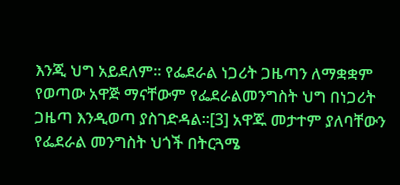እንጂ ህግ አይደለም፡፡ የፌደራል ነጋሪት ጋዜጣን ለማቋቋም የወጣው አዋጅ ማናቸውም የፌደራልመንግስት ህግ በነጋሪት ጋዜጣ እንዲወጣ ያስገድዳል፡፡[3] አዋጁ መታተም ያለባቸውን የፌደራል መንግስት ህጎች በትርጓሜ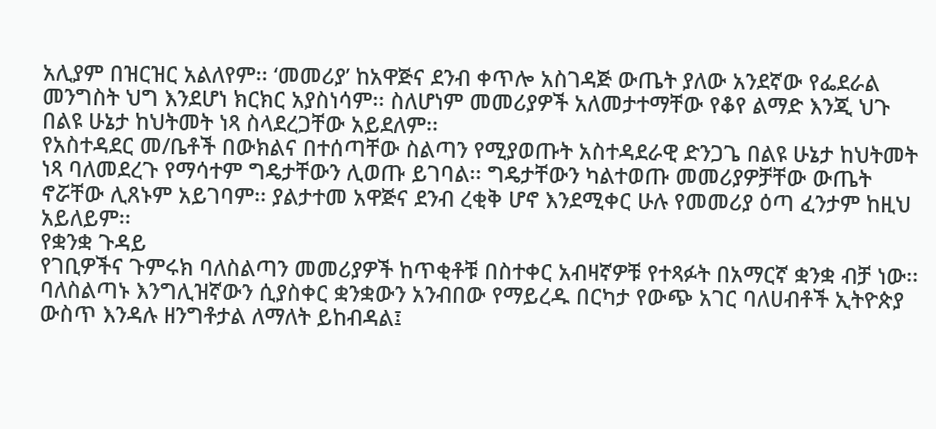አሊያም በዝርዝር አልለየም፡፡ ‘መመሪያ’ ከአዋጅና ደንብ ቀጥሎ አስገዳጅ ውጤት ያለው አንደኛው የፌደራል መንግስት ህግ እንደሆነ ክርክር አያስነሳም፡፡ ስለሆነም መመሪያዎች አለመታተማቸው የቆየ ልማድ እንጂ ህጉ በልዩ ሁኔታ ከህትመት ነጻ ስላደረጋቸው አይደለም፡፡
የአስተዳደር መ/ቤቶች በውክልና በተሰጣቸው ስልጣን የሚያወጡት አስተዳደራዊ ድንጋጌ በልዩ ሁኔታ ከህትመት ነጻ ባለመደረጉ የማሳተም ግዴታቸውን ሊወጡ ይገባል፡፡ ግዴታቸውን ካልተወጡ መመሪያዎቻቸው ውጤት ኖሯቸው ሊጸኑም አይገባም፡፡ ያልታተመ አዋጅና ደንብ ረቂቅ ሆኖ እንደሚቀር ሁሉ የመመሪያ ዕጣ ፈንታም ከዚህ አይለይም፡፡
የቋንቋ ጉዳይ
የገቢዎችና ጉምሩክ ባለስልጣን መመሪያዎች ከጥቂቶቹ በስተቀር አብዛኛዎቹ የተጻፉት በአማርኛ ቋንቋ ብቻ ነው፡፡ ባለስልጣኑ እንግሊዝኛውን ሲያስቀር ቋንቋውን አንብበው የማይረዱ በርካታ የውጭ አገር ባለሀብቶች ኢትዮጵያ ውስጥ እንዳሉ ዘንግቶታል ለማለት ይከብዳል፤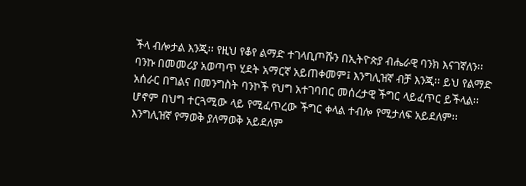ችላ ብሎታል እንጂ፡፡ የዚህ የቆየ ልማድ ተገላቢጦሹን በኢትዮጵያ ብሔራዊ ባንክ እናገኛለን፡፡ ባንኩ በመመሪያ አወጣጥ ሂደት አማርኛ አይጠቀመም፤ እንግሊዝኛ ብቻ እንጂ፡፡ ይህ የልማድ አሰራር በግልና በመንግስት ባንኮች የህግ አተገባበር መሰረታዊ ችግር ላይፈጥር ይችላል፡፡ ሆኖም በህግ ተርጓሚው ላይ የሚፈጥረው ችግር ቀላል ተብሎ የሚታለፍ አይደለም፡፡ እንግሊዝኛ የማወቅ ያለማወቅ አይደለም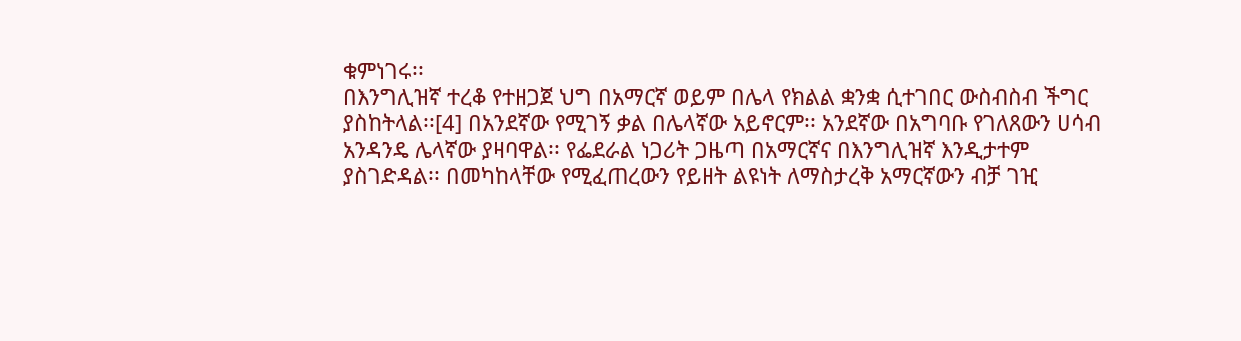ቁምነገሩ፡፡
በእንግሊዝኛ ተረቆ የተዘጋጀ ህግ በአማርኛ ወይም በሌላ የክልል ቋንቋ ሲተገበር ውስብስብ ችግር ያስከትላል፡፡[4] በአንደኛው የሚገኝ ቃል በሌላኛው አይኖርም፡፡ አንደኛው በአግባቡ የገለጸውን ሀሳብ አንዳንዴ ሌላኛው ያዛባዋል፡፡ የፌደራል ነጋሪት ጋዜጣ በአማርኛና በእንግሊዝኛ እንዲታተም ያስገድዳል፡፡ በመካከላቸው የሚፈጠረውን የይዘት ልዩነት ለማስታረቅ አማርኛውን ብቻ ገዢ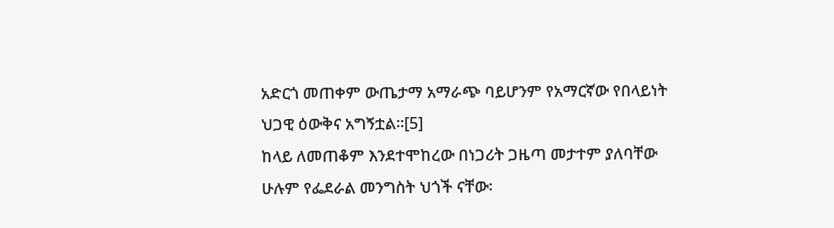አድርጎ መጠቀም ውጤታማ አማራጭ ባይሆንም የአማርኛው የበላይነት ህጋዊ ዕውቅና አግኝቷል፡፡[5]
ከላይ ለመጠቆም እንደተሞከረው በነጋሪት ጋዜጣ መታተም ያለባቸው ሁሉም የፌደራል መንግስት ህጎች ናቸው፡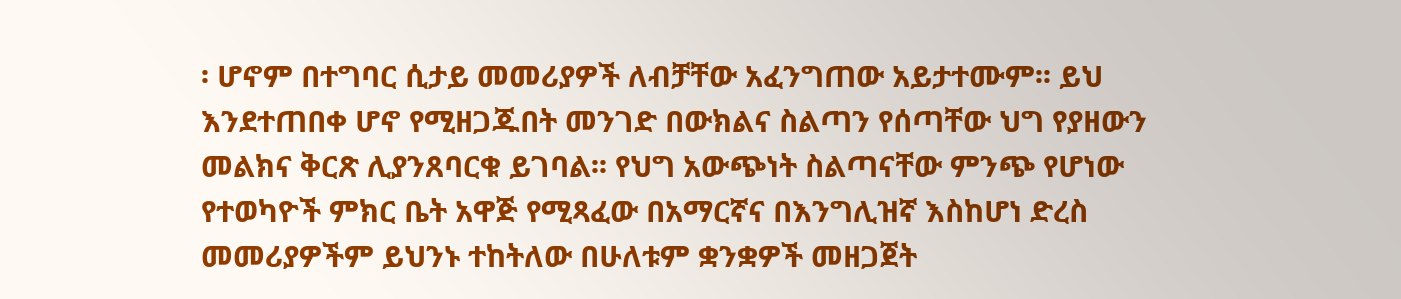፡ ሆኖም በተግባር ሲታይ መመሪያዎች ለብቻቸው አፈንግጠው አይታተሙም፡፡ ይህ እንደተጠበቀ ሆኖ የሚዘጋጁበት መንገድ በውክልና ስልጣን የሰጣቸው ህግ የያዘውን መልክና ቅርጽ ሊያንጸባርቁ ይገባል፡፡ የህግ አውጭነት ስልጣናቸው ምንጭ የሆነው የተወካዮች ምክር ቤት አዋጅ የሚጻፈው በአማርኛና በእንግሊዝኛ እስከሆነ ድረስ መመሪያዎችም ይህንኑ ተከትለው በሁለቱም ቋንቋዎች መዘጋጀት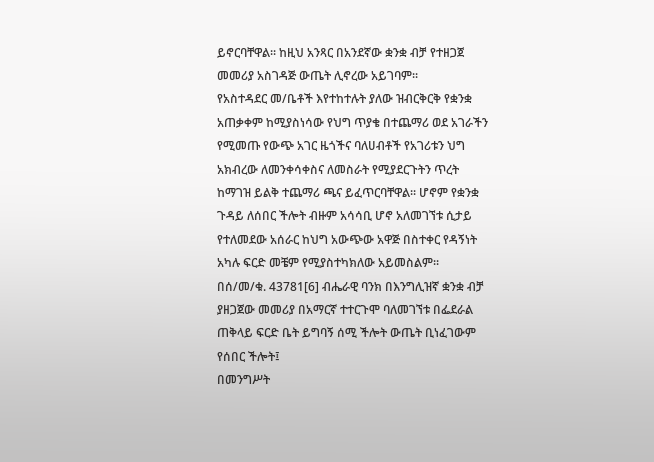ይኖርባቸዋል፡፡ ከዚህ አንጻር በአንደኛው ቋንቋ ብቻ የተዘጋጀ መመሪያ አስገዳጅ ውጤት ሊኖረው አይገባም፡፡
የአስተዳደር መ/ቤቶች እየተከተሉት ያለው ዝብርቅርቅ የቋንቋ አጠቃቀም ከሚያስነሳው የህግ ጥያቄ በተጨማሪ ወደ አገራችን የሚመጡ የውጭ አገር ዜጎችና ባለሀብቶች የአገሪቱን ህግ አክብረው ለመንቀሳቀስና ለመስራት የሚያደርጉትን ጥረት ከማገዝ ይልቅ ተጨማሪ ጫና ይፈጥርባቸዋል፡፡ ሆኖም የቋንቋ ጉዳይ ለሰበር ችሎት ብዙም አሳሳቢ ሆኖ አለመገኘቱ ሲታይ የተለመደው አሰራር ከህግ አውጭው አዋጅ በስተቀር የዳኝነት አካሉ ፍርድ መቼም የሚያስተካክለው አይመስልም፡፡
በሰ/መ/ቁ. 43781[6] ብሔራዊ ባንክ በእንግሊዝኛ ቋንቋ ብቻ ያዘጋጀው መመሪያ በአማርኛ ተተርጉሞ ባለመገኘቱ በፌደራል ጠቅላይ ፍርድ ቤት ይግባኝ ሰሚ ችሎት ውጤት ቢነፈገውም የሰበር ችሎት፤
በመንግሥት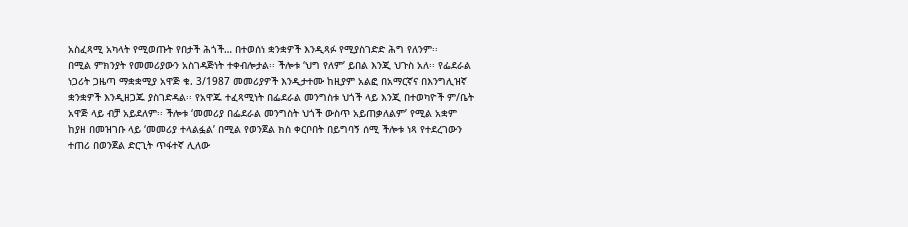አስፈጻሚ አካላት የሚወጡት የበታች ሕጎች… በተወሰነ ቋንቋዎች እንዲጻፉ የሚያስገድድ ሕግ የለንም፡፡
በሚል ምክንያት የመመሪያውን አስገዳጅነት ተቀብሎታል፡፡ ችሎቱ ‘ህግ የለም’ ይበል እንጂ ህጉስ አለ፡፡ የፌደራል ነጋሪት ጋዜጣ ማቋቋሚያ አዋጅ ቁ. 3/1987 መመሪያዎች እንዲታተሙ ከዚያም አልፎ በአማርኛና በእንግሊዝኛ ቋንቋዎች እንዲዘጋጁ ያስገድዳል፡፡ የአዋጁ ተፈጻሚነት በፌደራል መንግስቱ ህጎች ላይ እንጂ በተወካዮች ም/ቤት አዋጅ ላይ ብቻ አይደለም፡፡ ችሎቱ ‘መመሪያ በፌደራል መንግስት ህጎች ውስጥ አይጠቃለልም’ የሚል አቋም ከያዘ በመዝገቡ ላይ ‘መመሪያ ተላልፏል’ በሚል የወንጀል ክስ ቀርቦበት በይግባኝ ሰሚ ችሎቱ ነጻ የተደረገውን ተጠሪ በወንጀል ድርጊት ጥፋተኛ ሊለው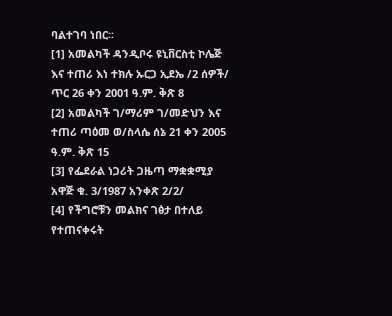ባልተገባ ነበር፡፡
[1] አመልካች ዳንዲቦሩ ዩኒቨርስቲ ኮሌጅ እና ተጠሪ እነ ተክሉ ኡርጋ ኢደኤ /2 ሰዎች/ ጥር 26 ቀን 2001 ዓ.ም. ቅጽ 8
[2] አመልካች ገ/ማሪም ገ/መድህን እና ተጠሪ ጣዕመ ወ/ስላሴ ሰኔ 21 ቀን 2005 ዓ.ም. ቅጽ 15
[3] የፌደራል ነጋሪት ጋዜጣ ማቋቋሚያ አዋጅ ቁ. 3/1987 አንቀጽ 2/2/
[4] የችግሮቹን መልክና ገፅታ በተለይ የተጠናቀሩት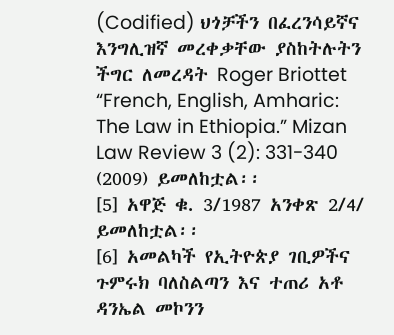(Codified) ህጎቻችን በፈረንሳይኛና እንግሊዝኛ መረቀቃቸው ያስከትሉትን ችግር ለመረዳት Roger Briottet “French, English, Amharic: The Law in Ethiopia.” Mizan Law Review 3 (2): 331-340 (2009) ይመለከቷል፡፡
[5] አዋጅ ቁ. 3/1987 አንቀጽ 2/4/ ይመለከቷል፡፡
[6] አመልካች የኢትዮጵያ ገቢዎችና ጉምሩክ ባለስልጣን እና ተጠሪ አቶ ዳንኤል መኮንን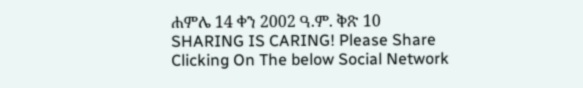ሐምሌ 14 ቀን 2002 ዓ.ም. ቅጽ 10
SHARING IS CARING! Please Share Clicking On The below Social Network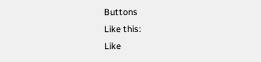Buttons
Like this:
Like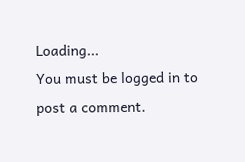Loading...
You must be logged in to post a comment.